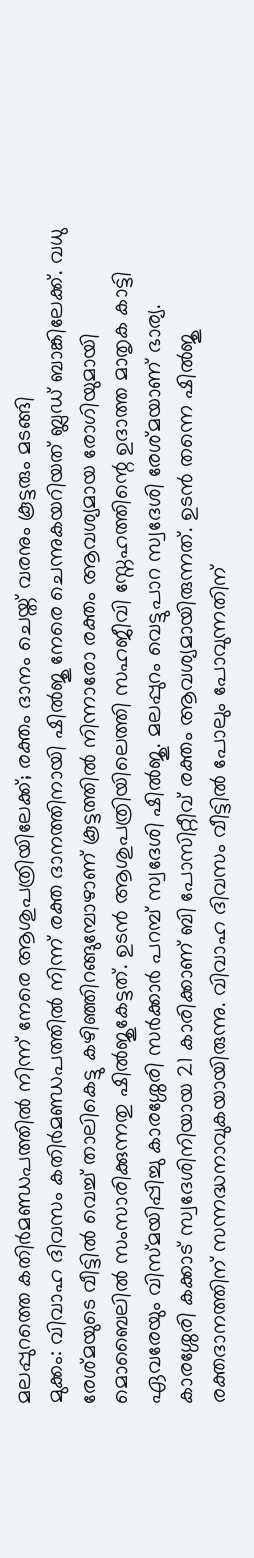മലപ്പുറത്തെ കതിർമണ്ഡപത്തിൽ നിന്ന് നേരെ ആശുപത്രിയിലേക്ക്; രക്തം ദാനം ചെയ്ത് വരനും കൂട്ടരും മടങ്ങി
മുക്കം: വിവാഹ ദിവസം കതിർമണ്ഡപത്തിൽ നിന്ന് രക്ത ദാനത്തിനായി ഷിൽജു നേരെ ചെന്നുകയറിയത് ബ്ലഡ് ബാങ്കിലേക്ക്. വധു രേശ്മയുടെ വീട്ടിൽ വെച്ച് താലികെട്ടു കഴിഞ്ഞിറങ്ങുമ്പോഴാണ് കൂട്ടത്തിൽ നിന്നാരോ രക്തം ആവശ്യമായ രോഗിയുമായി മൊബൈലിൽ സംസാരിക്കുന്നതു ഷിൽജുകേട്ടത്. ഉടൻ ആശുപത്രിയിലെത്തി സഹജീവി സ്നേഹത്തിന്റെ ഉദാത്ത മാതൃക കാട്ടി ഏവരേയും വിസ്മയിപ്പിച്ചു കാരശ്ശേരി സർക്കാർ പറമ്പ് സ്വദേശി ഷിൽജു. മലപ്പുറം വെട്ടുപാറ സ്വദേശി രേശ്മയാണ് ഭാര്യ.
കാരശ്ശേരി കക്കാട് സ്വദേശിനിയായ 21 കാരിക്കാണ് ബി പോസിറ്റീവ് രക്തം ആവശ്യമായിരുന്നത്. ഉടൻ തന്നെ ഷിൽജു രക്തദാനത്തിന് സന്നദ്ധനാവുകയായിരുന്നു. വിവാഹ ദിവസം വീട്ടിൽ പോലും പോവുന്നതിന്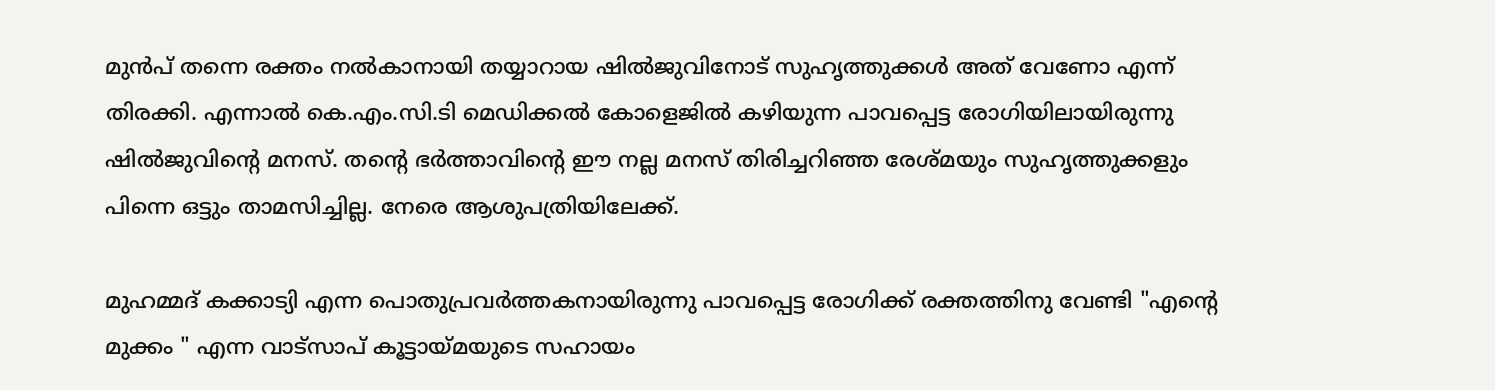മുൻപ് തന്നെ രക്തം നൽകാനായി തയ്യാറായ ഷിൽജുവിനോട് സുഹൃത്തുക്കൾ അത് വേണോ എന്ന് തിരക്കി. എന്നാൽ കെ.എം.സി.ടി മെഡിക്കൽ കോളെജിൽ കഴിയുന്ന പാവപ്പെട്ട രോഗിയിലായിരുന്നു ഷിൽജുവിന്റെ മനസ്. തന്റെ ഭർത്താവിന്റെ ഈ നല്ല മനസ് തിരിച്ചറിഞ്ഞ രേശ്മയും സുഹൃത്തുക്കളും പിന്നെ ഒട്ടും താമസിച്ചില്ല. നേരെ ആശുപത്രിയിലേക്ക്.

മുഹമ്മദ് കക്കാട്യി എന്ന പൊതുപ്രവർത്തകനായിരുന്നു പാവപ്പെട്ട രോഗിക്ക് രക്തത്തിനു വേണ്ടി "എന്റെ മുക്കം " എന്ന വാട്സാപ് കൂട്ടായ്മയുടെ സഹായം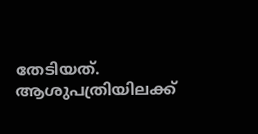തേടിയത്. ആശുപത്രിയിലക്ക്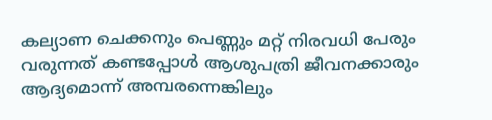കല്യാണ ചെക്കനും പെണ്ണും മറ്റ് നിരവധി പേരും വരുന്നത് കണ്ടപ്പോൾ ആശുപത്രി ജീവനക്കാരും ആദ്യമൊന്ന് അമ്പരന്നെങ്കിലും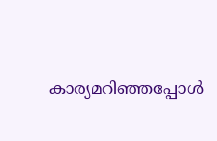കാര്യമറിഞ്ഞപ്പോൾ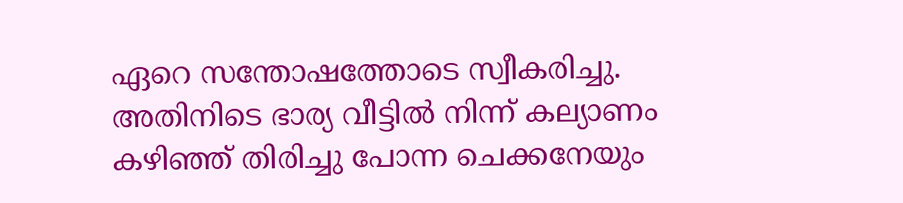ഏറെ സന്തോഷത്തോടെ സ്വീകരിച്ചു. അതിനിടെ ഭാര്യ വീട്ടിൽ നിന്ന് കല്യാണം കഴിഞ്ഞ് തിരിച്ചു പോന്ന ചെക്കനേയും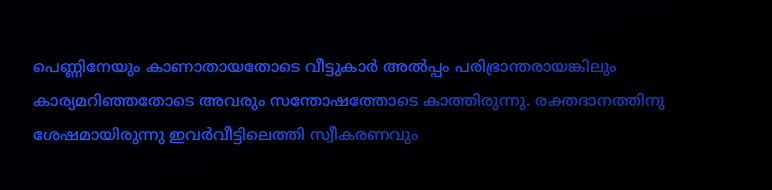പെണ്ണിനേയും കാണാതായതോടെ വീട്ടുകാർ അൽപ്പം പരിഭ്രാന്തരായങ്കിലും കാര്യമറിഞ്ഞതോടെ അവരും സന്തോഷത്തോടെ കാത്തിരുന്നു. രക്തദാനത്തിനു ശേഷമായിരുന്നു ഇവർവീട്ടിലെത്തി സ്വീകരണവും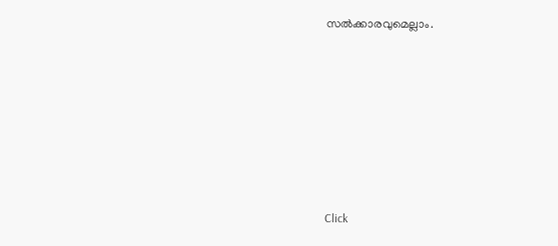സൽക്കാരവുമെല്ലാം.












Click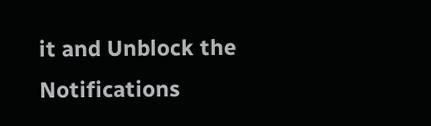it and Unblock the Notifications